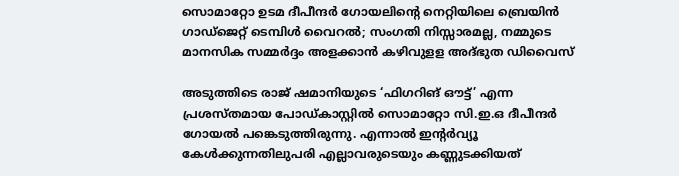സൊമാറ്റോ ഉടമ ദീപീന്ദര്‍ ഗോയലിന്റെ നെറ്റിയിലെ ബ്രെയിന്‍ ഗാഡ്ജെറ്റ് ടെമ്പിള്‍ വൈറല്‍; സംഗതി നിസ്സാരമല്ല, നമ്മുടെ മാനസിക സമ്മര്‍ദ്ദം അളക്കാന്‍ കഴിവുളള അദ്ഭുത ഡിവൈസ്‌

അടുത്തിടെ രാജ് ഷമാനിയുടെ ‘ഫിഗറിങ് ഔട്ട്’ എന്ന പ്രശസ്തമായ പോഡ്കാസ്റ്റില്‍ സൊമാറ്റോ സി.ഇ.ഒ ദീപീന്ദര്‍ ഗോയല്‍ പങ്കെടുത്തിരുന്നു. എന്നാല്‍ ഇന്റര്‍വ്യൂ കേള്‍ക്കുന്നതിലുപരി എല്ലാവരുടെയും കണ്ണുടക്കിയത്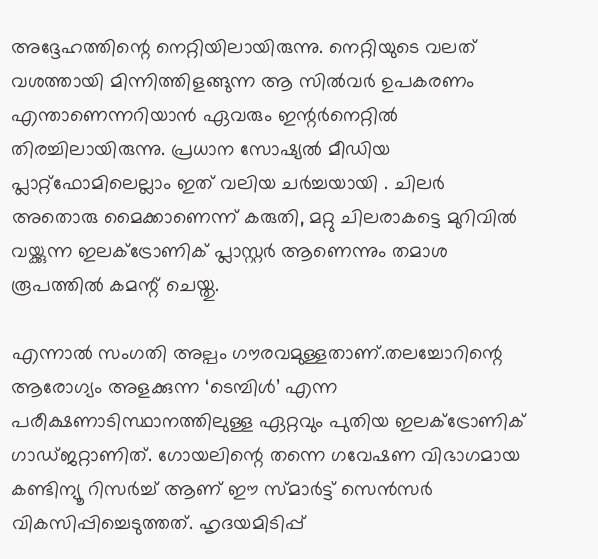അദ്ദേഹത്തിന്റെ നെറ്റിയിലായിരുന്നു. നെറ്റിയുടെ വലത് വശത്തായി മിന്നിത്തിളങ്ങുന്ന ആ സില്‍വര്‍ ഉപകരണം എന്താണെന്നറിയാന്‍ ഏവരും ഇന്റര്‍നെറ്റില്‍ തിരച്ചിലായിരുന്നു. പ്രധാന സോഷ്യല്‍ മീഡിയ പ്ലാറ്റ്‌ഫോമിലെല്ലാം ഇത് വലിയ ചര്‍ച്ചയായി . ചിലര്‍ അതൊരു മൈക്കാണെന്ന് കരുതി, മറ്റു ചിലരാകട്ടെ മുറിവില്‍ വയ്ക്കുന്ന ഇലക്ട്രോണിക് പ്ലാസ്റ്റര്‍ ആണെന്നും തമാശ രൂപത്തില്‍ കമന്റ് ചെയ്തു.

എന്നാല്‍ സംഗതി അല്പം ഗൗരവമുള്ളതാണ്.തലച്ചോറിന്റെ ആരോഗ്യം അളക്കുന്ന ‘ടെമ്പിള്‍’ എന്ന പരീക്ഷണാടിസ്ഥാനത്തിലുള്ള ഏറ്റവും പുതിയ ഇലക്ട്രോണിക് ഗാഡ്ജറ്റാണിത്. ഗോയലിന്റെ തന്നെ ഗവേഷണ വിഭാഗമായ കണ്ടിന്യൂ റിസര്‍ച്ച് ആണ് ഈ സ്മാര്‍ട്ട് സെന്‍സര്‍ വികസിപ്പിച്ചെടുത്തത്. ഹൃദയമിടിപ്പ്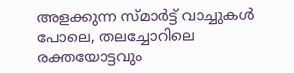അളക്കുന്ന സ്മാര്‍ട്ട് വാച്ചുകള്‍ പോലെ, തലച്ചോറിലെ രക്തയോട്ടവും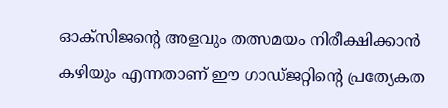ഓക്‌സിജന്റെ അളവും തത്സമയം നിരീക്ഷിക്കാന്‍ കഴിയും എന്നതാണ് ഈ ഗാഡ്ജറ്റിന്റെ പ്രത്യേകത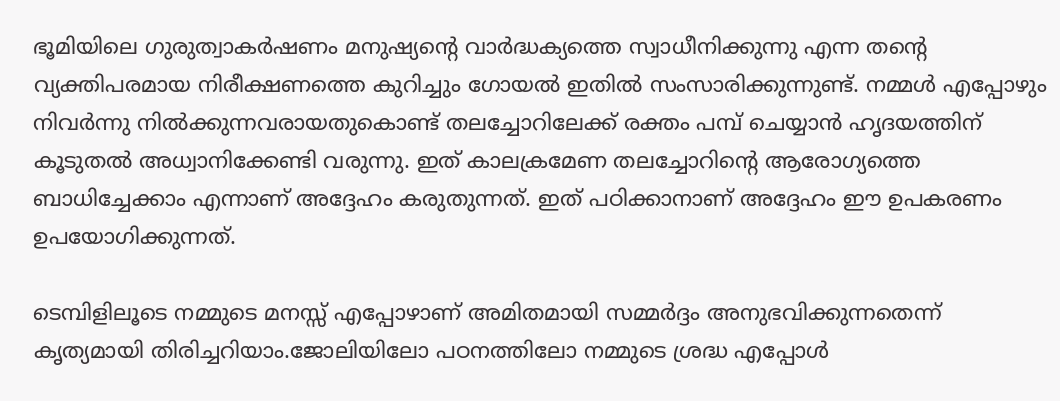ഭൂമിയിലെ ഗുരുത്വാകര്‍ഷണം മനുഷ്യന്റെ വാര്‍ദ്ധക്യത്തെ സ്വാധീനിക്കുന്നു എന്ന തന്റെ വ്യക്തിപരമായ നിരീക്ഷണത്തെ കുറിച്ചും ഗോയല്‍ ഇതില്‍ സംസാരിക്കുന്നുണ്ട്. നമ്മള്‍ എപ്പോഴും നിവര്‍ന്നു നില്‍ക്കുന്നവരായതുകൊണ്ട് തലച്ചോറിലേക്ക് രക്തം പമ്പ് ചെയ്യാന്‍ ഹൃദയത്തിന് കൂടുതല്‍ അധ്വാനിക്കേണ്ടി വരുന്നു. ഇത് കാലക്രമേണ തലച്ചോറിന്റെ ആരോഗ്യത്തെ ബാധിച്ചേക്കാം എന്നാണ് അദ്ദേഹം കരുതുന്നത്. ഇത് പഠിക്കാനാണ് അദ്ദേഹം ഈ ഉപകരണം ഉപയോഗിക്കുന്നത്.

ടെമ്പിളിലൂടെ നമ്മുടെ മനസ്സ് എപ്പോഴാണ് അമിതമായി സമ്മര്‍ദ്ദം അനുഭവിക്കുന്നതെന്ന് കൃത്യമായി തിരിച്ചറിയാം.ജോലിയിലോ പഠനത്തിലോ നമ്മുടെ ശ്രദ്ധ എപ്പോള്‍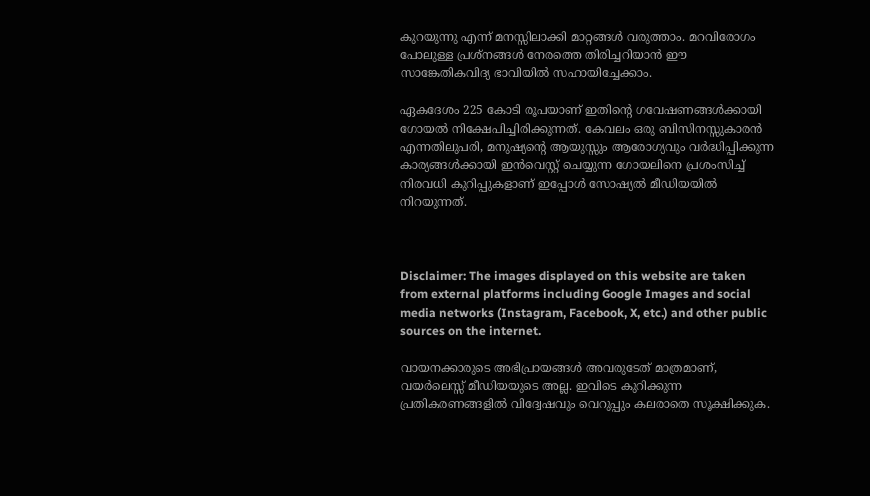കുറയുന്നു എന്ന് മനസ്സിലാക്കി മാറ്റങ്ങള്‍ വരുത്താം. മറവിരോഗം പോലുള്ള പ്രശ്‌നങ്ങള്‍ നേരത്തെ തിരിച്ചറിയാന്‍ ഈ സാങ്കേതികവിദ്യ ഭാവിയില്‍ സഹായിച്ചേക്കാം.

ഏകദേശം 225 കോടി രൂപയാണ് ഇതിന്റെ ഗവേഷണങ്ങള്‍ക്കായി ഗോയല്‍ നിക്ഷേപിച്ചിരിക്കുന്നത്. കേവലം ഒരു ബിസിനസ്സുകാരന്‍ എന്നതിലുപരി, മനുഷ്യന്റെ ആയുസ്സും ആരോഗ്യവും വര്‍ദ്ധിപ്പിക്കുന്ന കാര്യങ്ങള്‍ക്കായി ഇന്‍വെസ്റ്റ് ചെയ്യുന്ന ഗോയലിനെ പ്രശംസിച്ച് നിരവധി കുറിപ്പുകളാണ് ഇപ്പോള്‍ സോഷ്യല്‍ മീഡിയയില്‍ നിറയുന്നത്.



Disclaimer: The images displayed on this website are taken from external platforms including Google Images and social media networks (Instagram, Facebook, X, etc.) and other public sources on the internet.

വായനക്കാരുടെ അഭിപ്രായങ്ങള്‍ അവരുടേത് മാത്രമാണ്, വയർലെസ്സ് മീഡിയയുടെ അല്ല. ഇവിടെ കുറിക്കുന്ന പ്രതികരണങ്ങളിൽ വിദ്വേഷവും വെറുപ്പും കലരാതെ സൂക്ഷിക്കുക.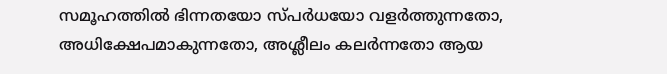സമൂഹത്തിൽ ഭിന്നതയോ സ്‌പർധയോ വളർത്തുന്നതോ, അധിക്ഷേപമാകുന്നതോ, അശ്ലീലം കലർന്നതോ ആയ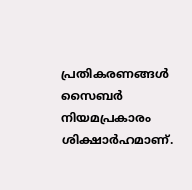പ്രതികരണങ്ങൾ സൈബർ നിയമപ്രകാരം ശിക്ഷാർഹമാണ്.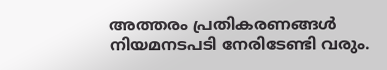അത്തരം പ്രതികരണങ്ങൾ നിയമനടപടി നേരിടേണ്ടി വരും.